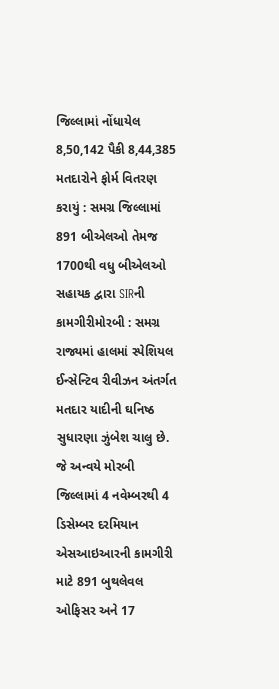જિલ્લામાં નોંધાયેલ 8,50,142 પૈકી 8,44,385 મતદારોને ફોર્મ વિતરણ કરાયું : સમગ્ર જિલ્લામાં 891 બીએલઓ તેમજ 1700થી વધુ બીએલઓ સહાયક દ્વારા SIRની કામગીરીમોરબી : સમગ્ર રાજ્યમાં હાલમાં સ્પેશિયલ ઈન્સેન્ટિવ રીવીઝન અંતર્ગત મતદાર યાદીની ઘનિષ્ઠ સુધારણા ઝુંબેશ ચાલુ છે. જે અન્વયે મોરબી જિલ્લામાં 4 નવેમ્બરથી 4 ડિસેમ્બર દરમિયાન એસઆઇઆરની કામગીરી માટે 891 બુથલેવલ ઓફિસર અને 17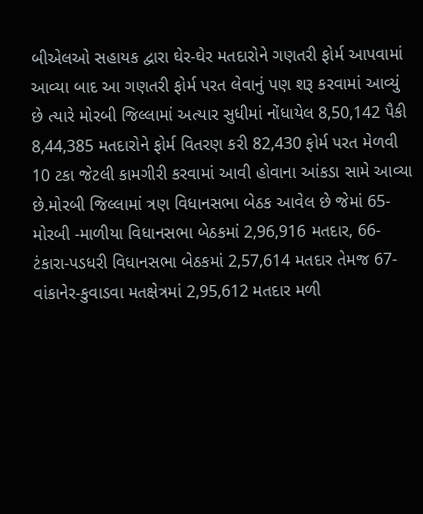બીએલઓ સહાયક દ્વારા ઘેર-ઘેર મતદારોને ગણતરી ફોર્મ આપવામાં આવ્યા બાદ આ ગણતરી ફોર્મ પરત લેવાનું પણ શરૂ કરવામાં આવ્યું છે ત્યારે મોરબી જિલ્લામાં અત્યાર સુધીમાં નોંધાયેલ 8,50,142 પૈકી 8,44,385 મતદારોને ફોર્મ વિતરણ કરી 82,430 ફોર્મ પરત મેળવી 10 ટકા જેટલી કામગીરી કરવામાં આવી હોવાના આંકડા સામે આવ્યા છે.મોરબી જિલ્લામાં ત્રણ વિધાનસભા બેઠક આવેલ છે જેમાં 65-મોરબી -માળીયા વિધાનસભા બેઠકમાં 2,96,916 મતદાર, 66-ટંકારા-પડધરી વિધાનસભા બેઠકમાં 2,57,614 મતદાર તેમજ 67- વાંકાનેર-કુવાડવા મતક્ષેત્રમાં 2,95,612 મતદાર મળી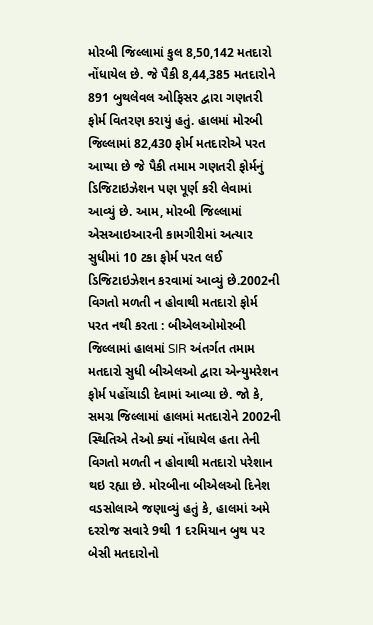મોરબી જિલ્લામાં કુલ 8,50,142 મતદારો નોંધાયેલ છે. જે પૈકી 8,44,385 મતદારોને 891 બુથલેવલ ઓફિસર દ્વારા ગણતરી ફોર્મ વિતરણ કરાયું હતું. હાલમાં મોરબી જિલ્લામાં 82,430 ફોર્મ મતદારોએ પરત આપ્યા છે જે પૈકી તમામ ગણતરી ફોર્મનું ડિજિટાઇઝેશન પણ પૂર્ણ કરી લેવામાં આવ્યું છે. આમ, મોરબી જિલ્લામાં એસઆઇઆરની કામગીરીમાં અત્યાર સુધીમાં 10 ટકા ફોર્મ પરત લઈ ડિજિટાઇઝેશન કરવામાં આવ્યું છે.2002ની વિગતો મળતી ન હોવાથી મતદારો ફોર્મ પરત નથી કરતા : બીએલઓમોરબી જિલ્લામાં હાલમાં SIR અંતર્ગત તમામ મતદારો સુધી બીએલઓ દ્વારા એન્યુમરેશન ફોર્મ પહોંચાડી દેવામાં આવ્યા છે. જો કે, સમગ્ર જિલ્લામાં હાલમાં મતદારોને 2002ની સ્થિતિએ તેઓ ક્યાં નોંધાયેલ હતા તેની વિગતો મળતી ન હોવાથી મતદારો પરેશાન થઇ રહ્યા છે. મોરબીના બીએલઓ દિનેશ વડસોલાએ જણાવ્યું હતું કે, હાલમાં અમે દરરોજ સવારે 9થી 1 દરમિયાન બુથ પર બેસી મતદારોનો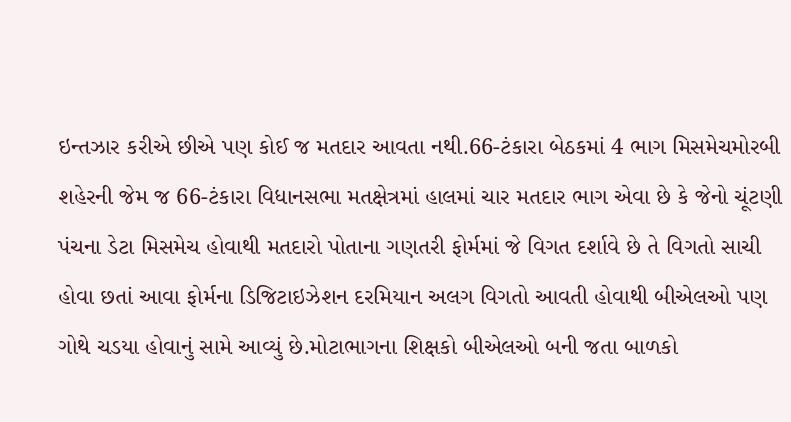ઇન્તઝાર કરીએ છીએ પણ કોઈ જ મતદાર આવતા નથી.66-ટંકારા બેઠકમાં 4 ભાગ મિસમેચમોરબી શહેરની જેમ જ 66-ટંકારા વિધાનસભા મતક્ષેત્રમાં હાલમાં ચાર મતદાર ભાગ એવા છે કે જેનો ચૂંટણી પંચના ડેટા મિસમેચ હોવાથી મતદારો પોતાના ગણતરી ફોર્મમાં જે વિગત દર્શાવે છે તે વિગતો સાચી હોવા છતાં આવા ફોર્મના ડિજિટાઇઝેશન દરમિયાન અલગ વિગતો આવતી હોવાથી બીએલઓ પણ ગોથે ચડયા હોવાનું સામે આવ્યું છે.મોટાભાગના શિક્ષકો બીએલઓ બની જતા બાળકો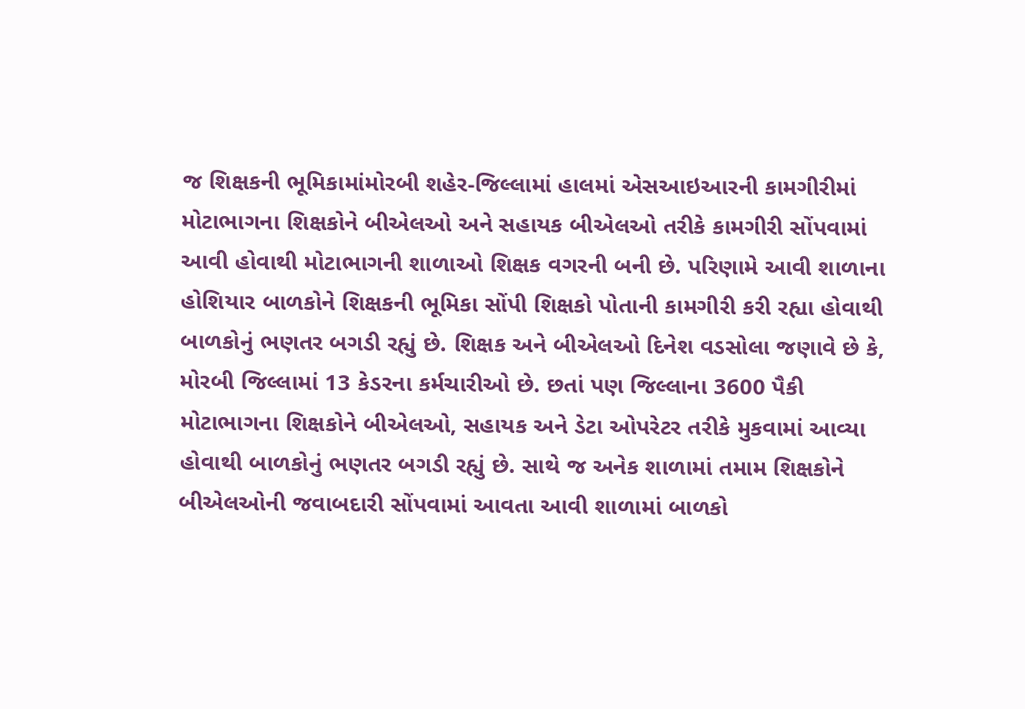જ શિક્ષકની ભૂમિકામાંમોરબી શહેર-જિલ્લામાં હાલમાં એસઆઇઆરની કામગીરીમાં મોટાભાગના શિક્ષકોને બીએલઓ અને સહાયક બીએલઓ તરીકે કામગીરી સોંપવામાં આવી હોવાથી મોટાભાગની શાળાઓ શિક્ષક વગરની બની છે. પરિણામે આવી શાળાના હોશિયાર બાળકોને શિક્ષકની ભૂમિકા સોંપી શિક્ષકો પોતાની કામગીરી કરી રહ્યા હોવાથી બાળકોનું ભણતર બગડી રહ્યું છે. શિક્ષક અને બીએલઓ દિનેશ વડસોલા જણાવે છે કે, મોરબી જિલ્લામાં 13 કેડરના કર્મચારીઓ છે. છતાં પણ જિલ્લાના 3600 પૈકી મોટાભાગના શિક્ષકોને બીએલઓ, સહાયક અને ડેટા ઓપરેટર તરીકે મુકવામાં આવ્યા હોવાથી બાળકોનું ભણતર બગડી રહ્યું છે. સાથે જ અનેક શાળામાં તમામ શિક્ષકોને બીએલઓની જવાબદારી સોંપવામાં આવતા આવી શાળામાં બાળકો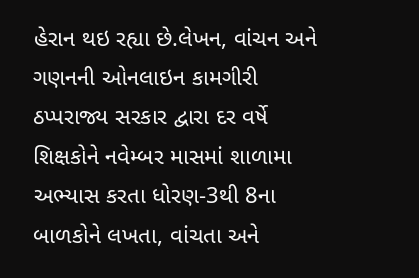હેરાન થઇ રહ્યા છે.લેખન, વાંચન અને ગણનની ઓનલાઇન કામગીરી ઠપ્પરાજ્ય સરકાર દ્વારા દર વર્ષે શિક્ષકોને નવેમ્બર માસમાં શાળામા અભ્યાસ કરતા ધોરણ-3થી 8ના બાળકોને લખતા, વાંચતા અને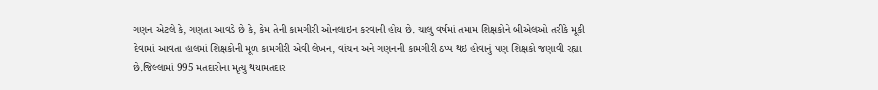ગણન એટલે કે, ગણતા આવડે છે કે, કેમ તેની કામગીરી ઓનલાઇન કરવાની હોય છે. ચાલુ વર્ષમાં તમામ શિક્ષકોને બીએલઓ તરીકે મૂકી દેવામાં આવતા હાલમાં શિક્ષકોની મૂળ કામગીરી એવી લેખન, વાંચન અને ગણનની કામગીરી ઠપ્પ થઇ હોવાનું પણ શિક્ષકો જણાવી રહ્યા છે.જિલ્લામાં 995 મતદારોના મૃત્યુ થયામતદાર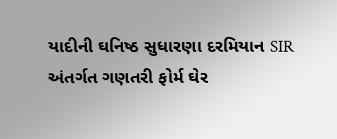યાદીની ઘનિષ્ઠ સુધારણા દરમિયાન SIR અંતર્ગત ગણતરી ફોર્મ ઘેર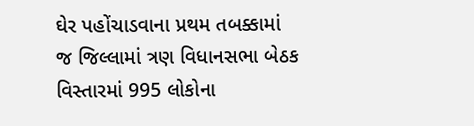ઘેર પહોંચાડવાના પ્રથમ તબક્કામાં જ જિલ્લામાં ત્રણ વિધાનસભા બેઠક વિસ્તારમાં 995 લોકોના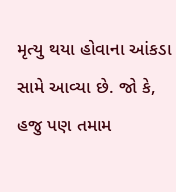મૃત્યુ થયા હોવાના આંકડા સામે આવ્યા છે. જો કે, હજુ પણ તમામ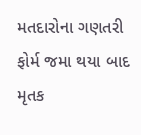મતદારોના ગણતરી ફોર્મ જમા થયા બાદ મૃતક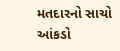મતદારનો સાચો આંકડો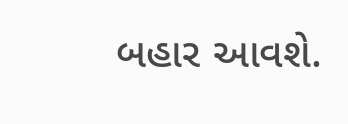બહાર આવશે.